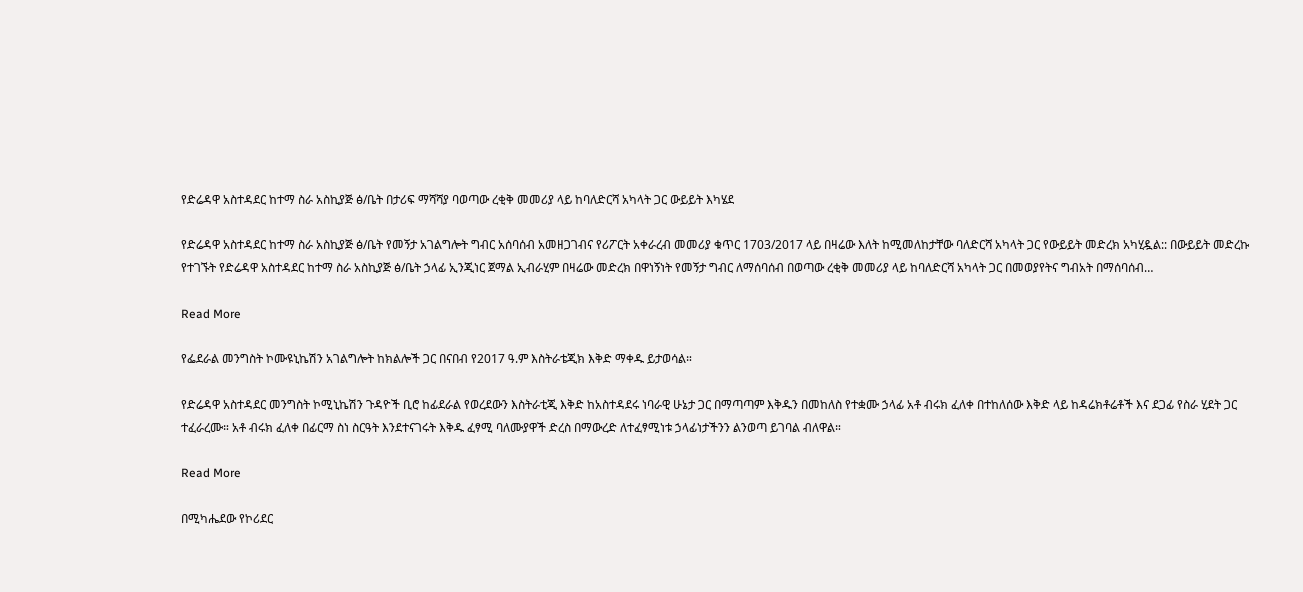የድሬዳዋ አስተዳደር ከተማ ስራ አስኪያጅ ፅ/ቤት በታሪፍ ማሻሻያ ባወጣው ረቂቅ መመሪያ ላይ ከባለድርሻ አካላት ጋር ውይይት እካሄደ

የድሬዳዋ አስተዳደር ከተማ ስራ አስኪያጅ ፅ/ቤት የመኝታ አገልግሎት ግብር አሰባሰብ አመዘጋገብና የሪፖርት አቀራረብ መመሪያ ቁጥር 1703/2017 ላይ በዛሬው እለት ከሚመለከታቸው ባለድርሻ አካላት ጋር የውይይት መድረክ አካሂዷል:: በውይይት መድረኩ የተገኙት የድሬዳዋ አስተዳደር ከተማ ስራ አስኪያጅ ፅ/ቤት ኃላፊ ኢንጂነር ጀማል ኢብራሂም በዛሬው መድረክ በዋነኝነት የመኝታ ግብር ለማሰባሰብ በወጣው ረቂቅ መመሪያ ላይ ከባለድርሻ አካላት ጋር በመወያየትና ግብአት በማሰባሰብ…

Read More

የፌደራል መንግስት ኮሙዩኒኬሽን አገልግሎት ከክልሎች ጋር በናበብ የ2017 ዓ.ም እስትራቴጂክ እቅድ ማቀዱ ይታወሳል።

የድሬዳዋ አስተዳደር መንግስት ኮሚኒኬሽን ጉዳዮች ቢሮ ከፊደራል የወረደውን እስትራቲጂ እቅድ ከአስተዳደሩ ነባራዊ ሁኔታ ጋር በማጣጣም እቅዱን በመከለስ የተቋሙ ኃላፊ አቶ ብሩክ ፈለቀ በተከለሰው እቅድ ላይ ከዳሬክቶሬቶች እና ደጋፊ የስራ ሂደት ጋር ተፈራረሙ። አቶ ብሩክ ፈለቀ በፊርማ ስነ ስርዓት እንደተናገሩት እቅዱ ፈፃሚ ባለሙያዋች ድረስ በማውረድ ለተፈፃሚነቱ ኃላፊነታችንን ልንወጣ ይገባል ብለዋል።

Read More

በሚካሔደው የኮሪደር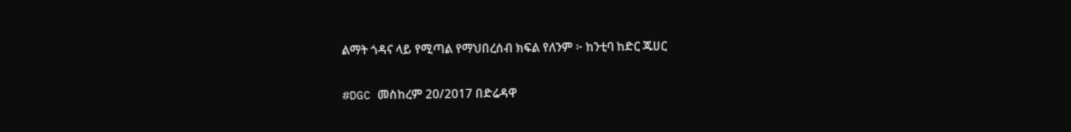ልማት ጎዳና ላይ የሚጣል የማህበረሰብ ክፍል የለንም ፦ ከንቲባ ከድር ጁሀር

#DGC መስከረም 20/2017 በድሬዳዋ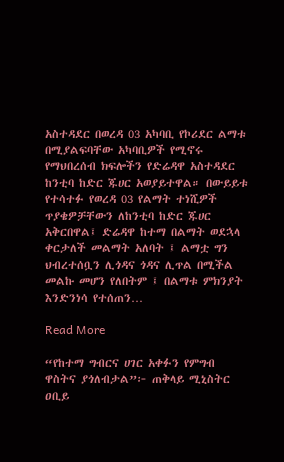አስተዳደር በወረዳ 03 አካባቢ የኮሪደር ልማቱ በሚያልፍባቸው አካባቢዎች የሚኖሩ የማህበረሰብ ክፍሎችን የድሬዳዋ አስተዳደር ከንቲባ ከድር ጁሀር አወያይተዋል። በውይይቱ የተሳተፉ የወረዳ 03 የልማት ተነሺዎች ጥያቄዎቻቸውን ለከንቲባ ከድር ጁሀር አቅርበዋል፤ ድሬዳዋ ከተማ በልማት ወደኋላ ቀርታለች መልማት አለባት ፤ ልማቷ ግን ህብረተሰቧን ሊጎዳና ጎዳና ሊጥል በሚችል መልኩ መሆን የለበትም ፤ በልማቱ ምክንያት እንድንነሳ የተሰጠን…

Read More

“የከተማ ግብርና ሀገር አቀፉን የምግብ ዋስትና ያጎለብታል”፦ ጠቅላይ ሚኒስትር ዐቢይ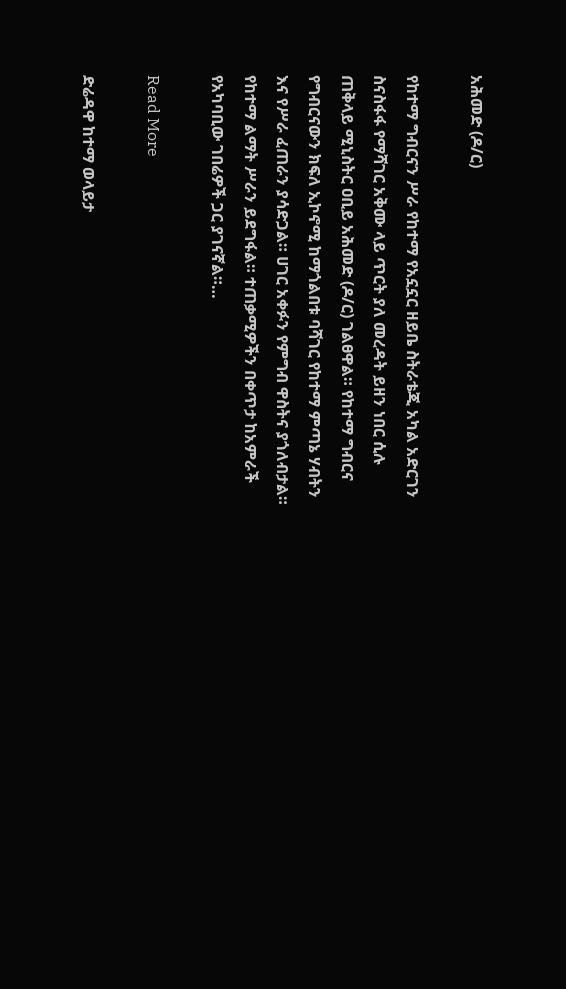አሕመድ (ዶ/ር)

የከተማ ግብርናን ሥራ የከተማ የአኗኗር ዘይቤ ስትራቴጂ አካል አድርገን ስናስፋፋ የማሻገር አቅሙ ላይ ጥርት ያለ መረዳት ይዘን ነበር ሲሉ ጠቅላይ ሚኒስትር ዐቢይ አሕመድ (ዶ/ር) ገልፀዋል። የከተማ ግብርና የግብርናውን ክፍለ ኢኮኖሚ ከማጎልበቱ ባሻገር የከተማ ምጣኔ ሃብትን እና የሥራ ፈጠራን ያሳድጋል። ሀገር አቀፉን የምግብ ዋስትና ያጎለብታል። የከተማ ልማት ሥራን ይደግፋል። ተጠቃሚዎችን በቀጥታ ከአምራች የአካባቢው ገበሬዎች ጋር ያገናኛል።…

Read More

ድሬዳዋ ከተማ ወላይታ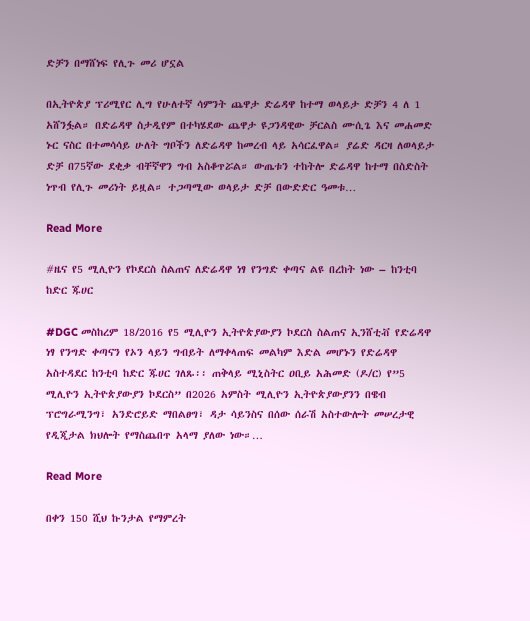ድቻን በማሸነፍ የሊጉ መሪ ሆኗል

በኢትዮጵያ ፕሪሚየር ሊግ የሁለተኛ ሳምንት ጨዋታ ድሬዳዋ ከተማ ወላይታ ድቻን 4 ለ 1 አሸንፏል። በድሬዳዋ ስታዲየም በተካሄደው ጨዋታ ዩጋንዳዊው ቻርልስ ሙሲጌ እና መሐመድ ኑር ናስር በተመሳሳይ ሁለት ግቦችን ለድሬዳዋ ከመረብ ላይ አሳርፈዋል። ያሬድ ዳርዛ ለወላይታ ድቻ በ75ኛው ደቂቃ ብቸኛዋን ግብ አስቆጥሯል። ውጤቱን ተከትሎ ድሬዳዋ ከተማ በስድስት ነጥብ የሊጉ መሪነት ይዟል። ተጋጣሚው ወላይታ ድቻ በውድድር ዓመቱ…

Read More

#ዜና የ5 ሚሊዮን የኮደርስ ስልጠና ለድሬዳዋ ነፃ የንግድ ቀጣና ልዩ በረከት ነው – ከንቲባ ከድር ጁሀር

#DGC መስከረም 18/2016 የ5 ሚሊዮን ኢትዮጵያውያን ኮደርስ ስልጠና ኢንሸቲቭ የድሬዳዋ ነፃ የንግድ ቀጣናን የኦን ላይን ግብይት ለማቀላጠፍ መልካም እድል መሆኑን የድሬዳዋ አስተዳደር ከንቲባ ከድር ጁሀር ገለጹ፡፡ ጠቅላይ ሚኒስትር ዐቢይ አሕመድ (ዶ/ር) የ”5 ሚሊዮን ኢትዮጵያውያን ኮደርስ” በ2026 አምስት ሚሊዮን ኢትዮጵያውያንን በዌብ ፕሮግራሚንግ፣ አንድሮይድ ማበልፀግ፣ ዳታ ሳይንስና በሰው ሰራሽ አስተውሎት መሠረታዊ የዲጂታል ክህሎት የማስጨበጥ አላማ ያለው ነው።…

Read More

በቀን 150 ሺህ ኩንታል የማምረት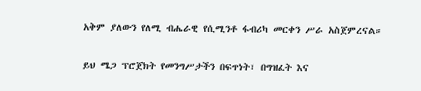አቅም ያለውን የለሚ ብሔራዊ የሲሚንቶ ፋብሪካ መርቀን ሥራ አስጀምረናል።

ይህ ሜጋ ፕሮጀክት የመንግሥታችን በፍጥነት፣ በግዝፈት እና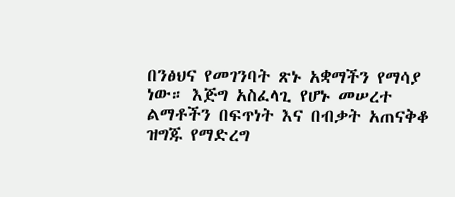በንፅህና የመገንባት ጽኑ አቋማችን የማሳያ ነው። እጅግ አስፈላጊ የሆኑ መሠረተ ልማቶችን በፍጥነት እና በብቃት አጠናቅቆ ዝግጁ የማድረግ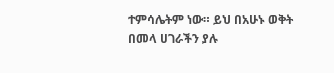ተምሳሌትም ነው። ይህ በአሁኑ ወቅት በመላ ሀገራችን ያሉ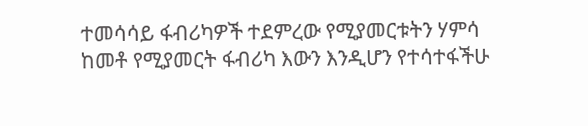ተመሳሳይ ፋብሪካዎች ተደምረው የሚያመርቱትን ሃምሳ ከመቶ የሚያመርት ፋብሪካ እውን እንዲሆን የተሳተፋችሁ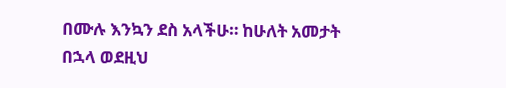በሙሉ እንኳን ደስ አላችሁ። ከሁለት አመታት በኋላ ወደዚህ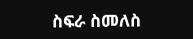ስፍራ ስመለስ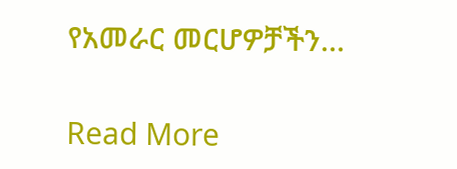የአመራር መርሆዎቻችን…

Read More